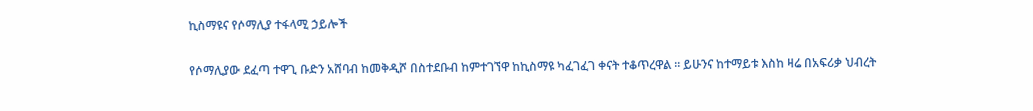ኪስማዩና የሶማሊያ ተፋላሚ ኃይሎች

የሶማሊያው ደፈጣ ተዋጊ ቡድን አሸባብ ከመቅዲሾ በስተደቡብ ከምተገኘዋ ከኪስማዩ ካፈገፈገ ቀናት ተቆጥረዋል ። ይሁንና ከተማይቱ እስከ ዛሬ በአፍሪቃ ህብረት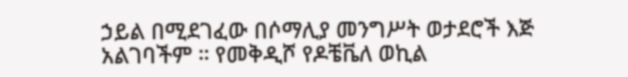ኃይል በሚደገፈው በሶማሊያ መንግሥት ወታደሮች እጅ አልገባችም ። የመቅዲሾ የዶቼቬለ ወኪል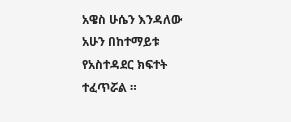አዌስ ሁሴን እንዳለው አሁን በከተማይቱ የአስተዳደር ክፍተት ተፈጥሯል ።